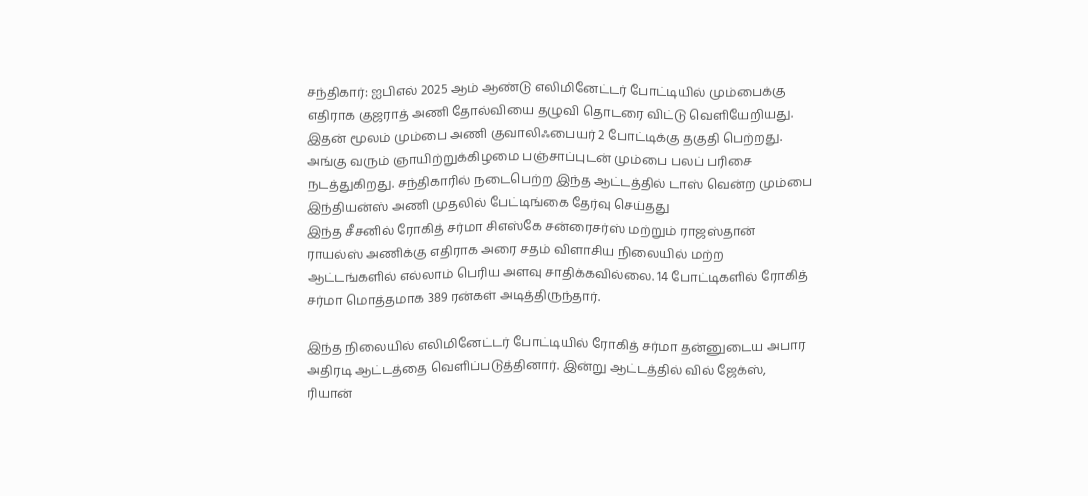சந்திகார்: ஐபிஎல் 2025 ஆம் ஆண்டு எலிமினேட்டர் போட்டியில் மும்பைக்கு எதிராக குஜராத் அணி தோல்வியை தழுவி தொடரை விட்டு வெளியேறியது. இதன் மூலம் மும்பை அணி குவாலிஃபையர் 2 போட்டிக்கு தகுதி பெற்றது. அங்கு வரும் ஞாயிற்றுக்கிழமை பஞ்சாப்புடன் மும்பை பலப் பரிசை நடத்துகிறது. சந்திகாரில் நடைபெற்ற இந்த ஆட்டத்தில் டாஸ் வென்ற மும்பை இந்தியன்ஸ் அணி முதலில் பேட்டிங்கை தேர்வு செய்தது
இந்த சீசனில் ரோகித் சர்மா சிஎஸ்கே சன்ரைசர்ஸ் மற்றும் ராஜஸ்தான் ராயல்ஸ் அணிக்கு எதிராக அரை சதம் விளாசிய நிலையில் மற்ற ஆட்டங்களில் எல்லாம் பெரிய அளவு சாதிக்கவில்லை. 14 போட்டிகளில் ரோகித் சர்மா மொத்தமாக 389 ரன்கள் அடித்திருந்தார்.

இந்த நிலையில் எலிமினேட்டர் போட்டியில் ரோகித் சர்மா தன்னுடைய அபார அதிரடி ஆட்டத்தை வெளிப்படுத்தினார். இன்று ஆட்டத்தில் வில் ஜேக்ஸ், ரியான்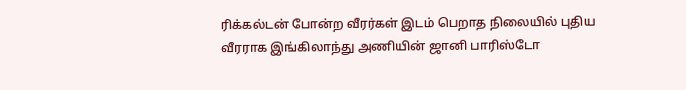ரிக்கல்டன் போன்ற வீரர்கள் இடம் பெறாத நிலையில் புதிய வீரராக இங்கிலாந்து அணியின் ஜானி பாரிஸ்டோ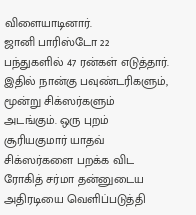விளையாடினார்.
ஜானி பாரிஸ்டோ 22 பந்துகளில் 47 ரன்கள் எடுத்தார். இதில் நான்கு பவுண்டரிகளும், மூன்று சிக்ஸர்களும் அடங்கும். ஒரு புறம் சூரியகுமார் யாதவ் சிக்ஸர்களை பறக்க விட ரோகித் சர்மா தன்னுடைய அதிரடியை வெளிப்படுத்தி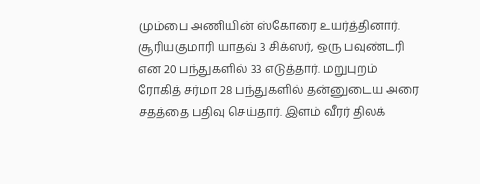மும்பை அணியின் ஸ்கோரை உயர்த்தினார்.
சூரியகுமாரி யாதவ் 3 சிக்ஸர், ஒரு பவுண்டரி என 20 பந்துகளில் 33 எடுத்தார். மறுபுறம் ரோகித் சர்மா 28 பந்துகளில் தன்னுடைய அரை சதத்தை பதிவு செய்தார். இளம் வீரர் திலக்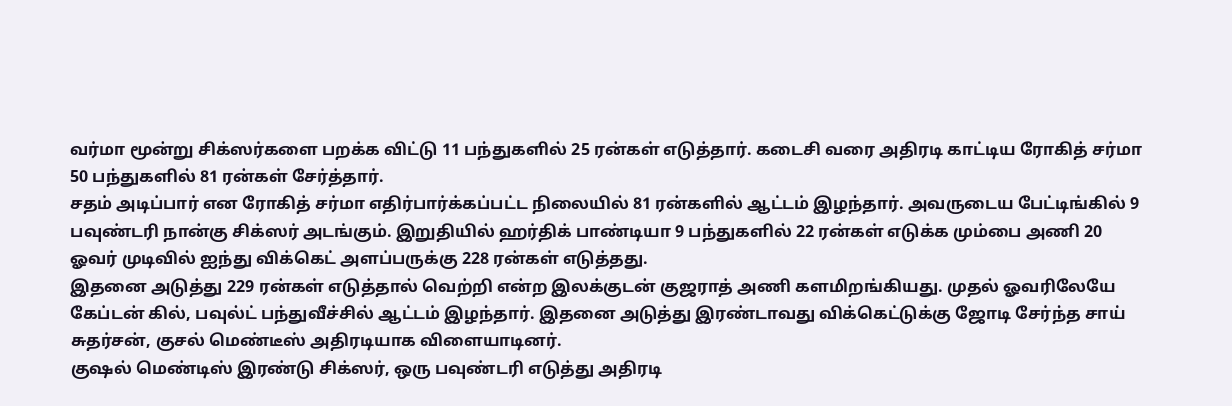வர்மா மூன்று சிக்ஸர்களை பறக்க விட்டு 11 பந்துகளில் 25 ரன்கள் எடுத்தார். கடைசி வரை அதிரடி காட்டிய ரோகித் சர்மா 50 பந்துகளில் 81 ரன்கள் சேர்த்தார்.
சதம் அடிப்பார் என ரோகித் சர்மா எதிர்பார்க்கப்பட்ட நிலையில் 81 ரன்களில் ஆட்டம் இழந்தார். அவருடைய பேட்டிங்கில் 9 பவுண்டரி நான்கு சிக்ஸர் அடங்கும். இறுதியில் ஹர்திக் பாண்டியா 9 பந்துகளில் 22 ரன்கள் எடுக்க மும்பை அணி 20 ஓவர் முடிவில் ஐந்து விக்கெட் அளப்பருக்கு 228 ரன்கள் எடுத்தது.
இதனை அடுத்து 229 ரன்கள் எடுத்தால் வெற்றி என்ற இலக்குடன் குஜராத் அணி களமிறங்கியது. முதல் ஓவரிலேயே கேப்டன் கில், பவுல்ட் பந்துவீச்சில் ஆட்டம் இழந்தார். இதனை அடுத்து இரண்டாவது விக்கெட்டுக்கு ஜோடி சேர்ந்த சாய் சுதர்சன், குசல் மெண்டீஸ் அதிரடியாக விளையாடினர்.
குஷல் மெண்டிஸ் இரண்டு சிக்ஸர், ஒரு பவுண்டரி எடுத்து அதிரடி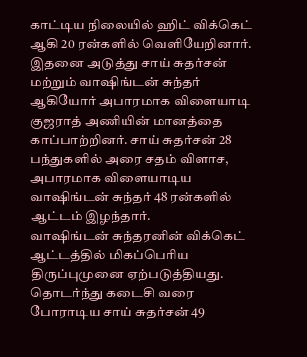காட்டிய நிலையில் ஹிட் விக்கெட் ஆகி 20 ரன்களில் வெளியேறினார். இதனை அடுத்து சாய் சுதர்சன் மற்றும் வாஷிங்டன் சுந்தர் ஆகியோர் அபாரமாக விளையாடி குஜராத் அணியின் மானத்தை காப்பாற்றினர். சாய் சுதர்சன் 28 பந்துகளில் அரை சதம் விளாச, அபாரமாக விளையாடிய வாஷிங்டன் சுந்தர் 48 ரன்களில் ஆட்டம் இழந்தார்.
வாஷிங்டன் சுந்தரனின் விக்கெட் ஆட்டத்தில் மிகப்பெரிய திருப்புமுனை ஏற்படுத்தியது. தொடர்ந்து கடைசி வரை போராடிய சாய் சுதர்சன் 49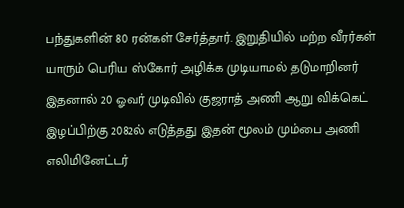பந்துகளின் 80 ரன்கள் சேர்த்தார். இறுதியில் மற்ற வீரர்கள் யாரும் பெரிய ஸ்கோர் அழிக்க முடியாமல் தடுமாறினர் இதனால் 20 ஓவர் முடிவில் குஜராத் அணி ஆறு விக்கெட் இழப்பிற்கு 2082ல் எடுத்தது இதன் மூலம் மும்பை அணி எலிமினேட்டர்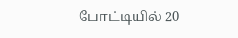போட்டியில் 20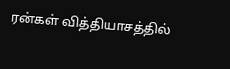ரன்கள் வித்தியாசத்தில்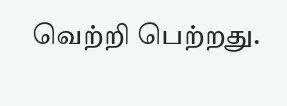வெற்றி பெற்றது.